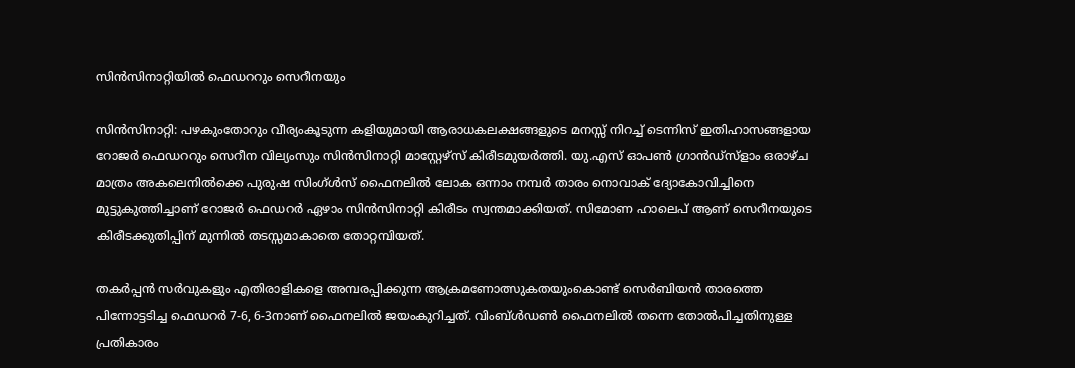സിന്‍സിനാറ്റിയില്‍ ഫെഡററും സെറീനയും

സിന്‍സിനാറ്റി: പഴകുംതോറും വീര്യംകൂടുന്ന കളിയുമായി ആരാധകലക്ഷങ്ങളുടെ മനസ്സ് നിറച്ച് ടെന്നിസ് ഇതിഹാസങ്ങളായ റോജര്‍ ഫെഡററും സെറീന വില്യംസും സിന്‍സിനാറ്റി മാസ്റ്റേഴ്സ് കിരീടമുയര്‍ത്തി. യു.എസ് ഓപണ്‍ ഗ്രാന്‍ഡ്സ്ളാം ഒരാഴ്ച മാത്രം അകലെനില്‍ക്കെ പുരുഷ സിംഗ്ള്‍സ് ഫൈനലില്‍ ലോക ഒന്നാം നമ്പര്‍ താരം നൊവാക് ദ്യോകോവിച്ചിനെ മുട്ടുകുത്തിച്ചാണ് റോജര്‍ ഫെഡറര്‍ ഏഴാം സിന്‍സിനാറ്റി കിരീടം സ്വന്തമാക്കിയത്. സിമോണ ഹാലെപ് ആണ് സെറീനയുടെ കിരീടക്കുതിപ്പിന് മുന്നില്‍ തടസ്സമാകാതെ തോറ്റമ്പിയത്.

തകര്‍പ്പന്‍ സര്‍വുകളും എതിരാളികളെ അമ്പരപ്പിക്കുന്ന ആക്രമണോത്സുകതയുംകൊണ്ട് സെര്‍ബിയന്‍ താരത്തെ പിന്നോട്ടടിച്ച ഫെഡറര്‍ 7-6, 6-3നാണ് ഫൈനലില്‍ ജയംകുറിച്ചത്. വിംബ്ള്‍ഡണ്‍ ഫൈനലില്‍ തന്നെ തോല്‍പിച്ചതിനുള്ള പ്രതികാരം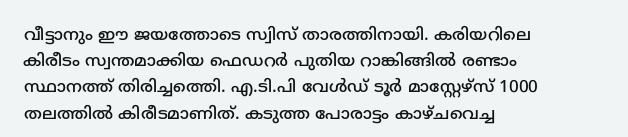വീട്ടാനും ഈ ജയത്തോടെ സ്വിസ് താരത്തിനായി. കരിയറിലെ കിരീടം സ്വന്തമാക്കിയ ഫെഡറര്‍ പുതിയ റാങ്കിങ്ങില്‍ രണ്ടാം സ്ഥാനത്ത് തിരിച്ചത്തെി. എ.ടി.പി വേള്‍ഡ് ടൂര്‍ മാസ്റ്റേഴ്സ് 1000 തലത്തില്‍ കിരീടമാണിത്. കടുത്ത പോരാട്ടം കാഴ്ചവെച്ച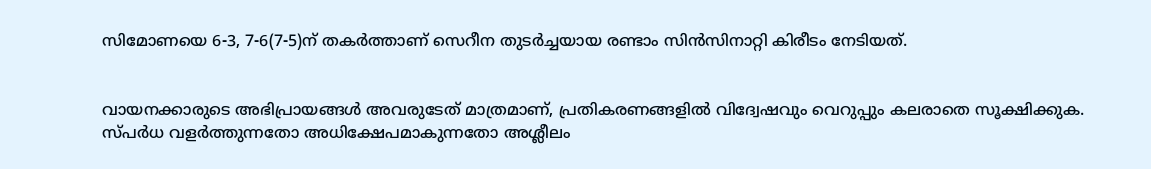സിമോണയെ 6-3, 7-6(7-5)ന് തകര്‍ത്താണ് സെറീന തുടര്‍ച്ചയായ രണ്ടാം സിന്‍സിനാറ്റി കിരീടം നേടിയത്.


വായനക്കാരുടെ അഭിപ്രായങ്ങള്‍ അവരുടേത് മാത്രമാണ്, പ്രതികരണങ്ങളിൽ വിദ്വേഷവും വെറുപ്പും കലരാതെ സൂക്ഷിക്കുക. സ്പർധ വളർത്തുന്നതോ അധിക്ഷേപമാകുന്നതോ അശ്ലീലം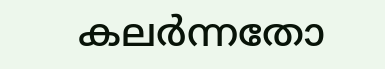കലർന്നതോ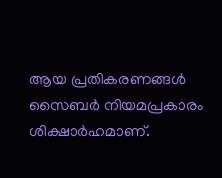ആയ പ്രതികരണങ്ങൾ സൈബർ നിയമപ്രകാരം ശിക്ഷാർഹമാണ്.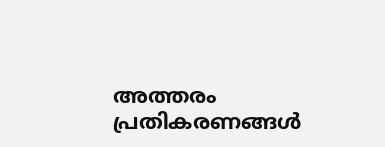അത്തരം പ്രതികരണങ്ങൾ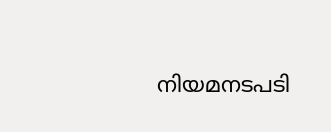നിയമനടപടി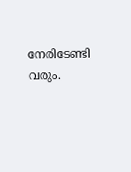നേരിടേണ്ടി വരും.